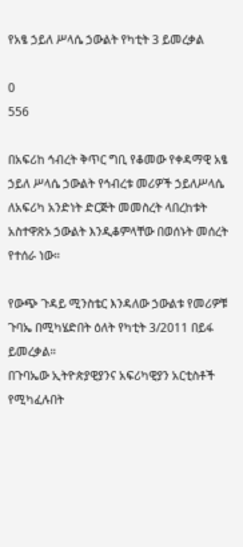የአፄ ኃይለ ሥላሴ ኃውልት የካቲት 3 ይመረቃል

0
556

በአፍሪከ ኅብረት ቅጥር ግቢ የቆመው የቀዳማዊ አፄ ኃይለ ሥላሴ ኃውልት የኅብረቱ መሪዎች ኃይለሥላሴ ለአፍሪካ አንድነት ድርጅት መመስረት ላበረከቱት አስተዋጽኦ ኃውልት እንዲቆምላቸው በወሰኑት መሰረት የተሰራ ነው።

የውጭ ጉዳይ ሚንስቴር እንዳለው ኃውልቱ የመሪዎቹ ጉባኤ በሚካሄድበት ዕለት የካቲት 3/2011 በይፋ ይመረቃል።
በጉባኤው ኢትዮጵያዊያንና አፍሪካዊያን አርቲስቶች የሚካፈሉበት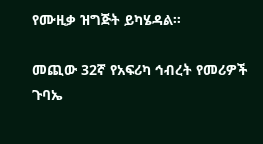የሙዚቃ ዝግጅት ይካሄዳል።

መጪው 32ኛ የአፍሪካ ኅብረት የመሪዎች ጉባኤ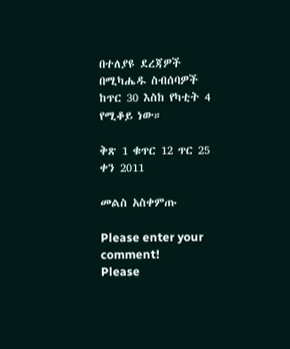በተለያዩ ደረጃዎች በሚካሔዱ ስብሰባዎች ከጥር 30 እስከ የካቲት 4 የሚቆይ ነው።

ቅጽ 1 ቁጥር 12 ጥር 25 ቀን 2011

መልስ አስቀምጡ

Please enter your comment!
Please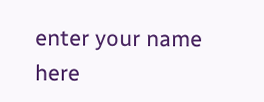enter your name here